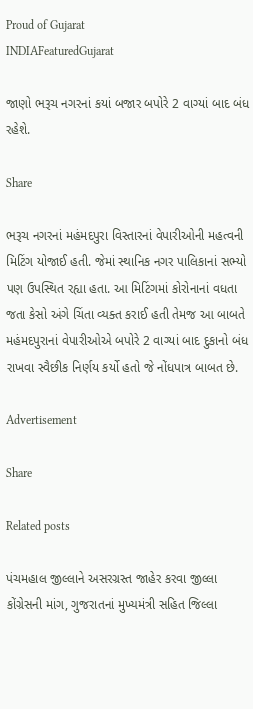Proud of Gujarat
INDIAFeaturedGujarat

જાણો ભરૂચ નગરનાં કયાં બજાર બપોરે 2 વાગ્યાં બાદ બંધ રહેશે.

Share

ભરૂચ નગરનાં મહંમદપુરા વિસ્તારનાં વેપારીઓની મહત્વની મિટિંગ યોજાઈ હતી. જેમાં સ્થાનિક નગર પાલિકાનાં સભ્યો પણ ઉપસ્થિત રહ્યા હતા. આ મિટિંગમાં કોરોનાનાં વધતા જતા કેસો અંગે ચિંતા વ્યક્ત કરાઈ હતી તેમજ આ બાબતે મહંમદપુરાનાં વેપારીઓએ બપોરે 2 વાગ્યાં બાદ દુકાનો બંધ રાખવા સ્વૈછીક નિર્ણય કર્યો હતો જે નોંધપાત્ર બાબત છે.

Advertisement

Share

Related posts

પંચમહાલ જીલ્લાને અસરગ્રસ્ત જાહેર કરવા જીલ્લા કોંગ્રેસની માંગ, ગુજરાતનાં મુખ્યમંત્રી સહિત જિલ્લા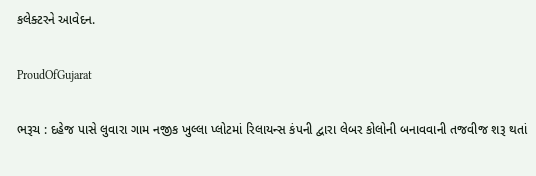કલેક્ટરને આવેદન.

ProudOfGujarat

ભરૂચ : દહેજ પાસે લુવારા ગામ નજીક ખુલ્લા પ્લોટમાં રિલાયન્સ કંપની દ્વારા લેબર કોલોની બનાવવાની તજવીજ શરૂ થતાં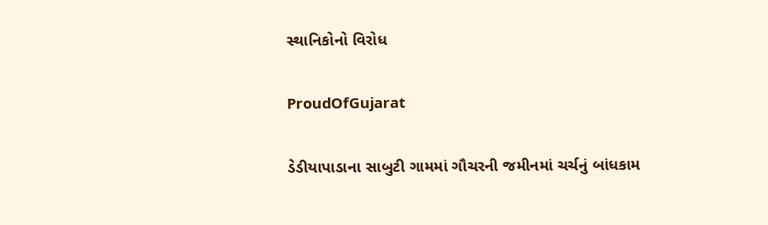સ્થાનિકોનો વિરોધ

ProudOfGujarat

ડેડીયાપાડાના સાબુટી ગામમાં ગૌચરની જમીનમાં ચર્ચનું બાંધકામ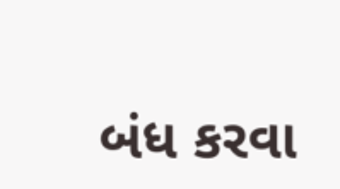બંધ કરવા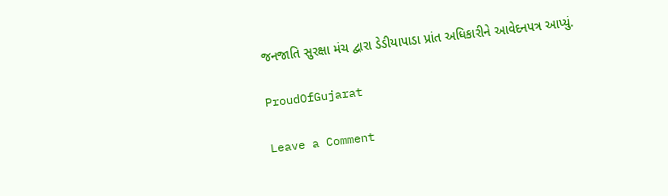જનજાતિ સુરક્ષા મંચ દ્વારા ડેડીયાપાડા પ્રાંત અધિકારીને આવેદનપત્ર આપ્યું.

ProudOfGujarat

Leave a Comment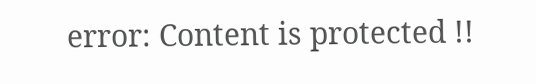error: Content is protected !!